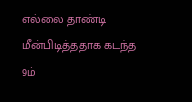எல்லை தாண்டி மீன்பிடித்ததாக கடந்த 9ம்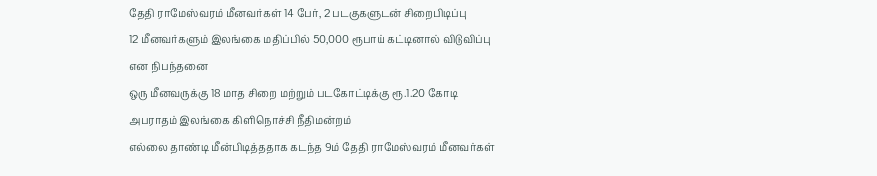தேதி ராமேஸ்வரம் மீனவர்கள் 14 பேர், 2 படகுகளுடன் சிறைபிடிப்பு
12 மீனவர்களும் இலங்கை மதிப்பில் 50,000 ரூபாய் கட்டினால் விடுவிப்பு என நிபந்தனை
ஒரு மீனவருக்கு 18 மாத சிறை மற்றும் படகோட்டிக்கு ரூ.1.20 கோடி அபராதம் இலங்கை கிளிநொச்சி நீதிமன்றம்
எல்லை தாண்டி மீன்பிடித்ததாக கடந்த 9ம் தேதி ராமேஸ்வரம் மீனவர்கள்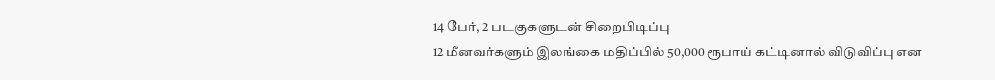14 பேர், 2 படகுகளுடன் சிறைபிடிப்பு
12 மீனவர்களும் இலங்கை மதிப்பில் 50,000 ரூபாய் கட்டினால் விடுவிப்பு என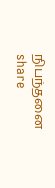நிபந்தனை
share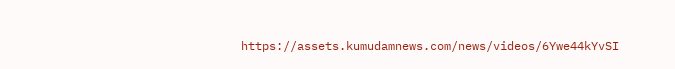https://assets.kumudamnews.com/news/videos/6Ywe44kYvSI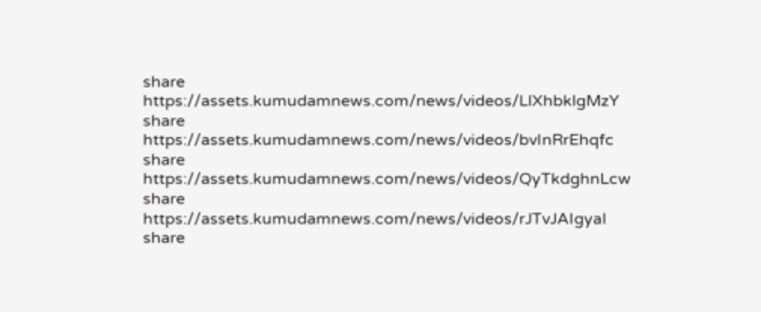share
https://assets.kumudamnews.com/news/videos/LlXhbklgMzY
share
https://assets.kumudamnews.com/news/videos/bvInRrEhqfc
share
https://assets.kumudamnews.com/news/videos/QyTkdghnLcw
share
https://assets.kumudamnews.com/news/videos/rJTvJAIgyaI
share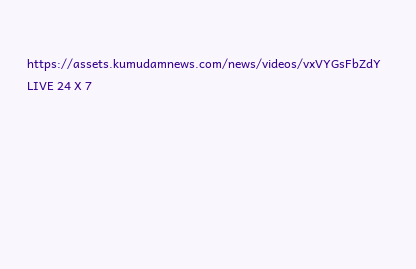https://assets.kumudamnews.com/news/videos/vxVYGsFbZdY
LIVE 24 X 7